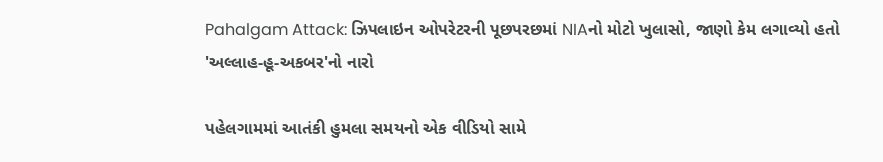Pahalgam Attack: ઝિપલાઇન ઓપરેટરની પૂછપરછમાં NIAનો મોટો ખુલાસો, જાણો કેમ લગાવ્યો હતો 'અલ્લાહ-હૂ-અકબર'નો નારો

પહેલગામમાં આતંકી હુમલા સમયનો એક વીડિયો સામે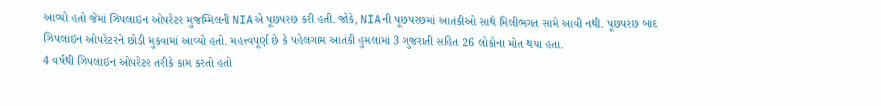આવ્યો હતો જેમાં ઝિપલાઇન ઓપરેટર મુજમ્મિલની NIAએ પૂછપરછ કરી હતી. જોકે, NIAની પૂછપરછમાં આતંકીઓ સાથે મિલીભગત સામે આવી નથી. પૂછપરછ બાદ ઝિપલાઇન ઓપરેટરને છોડી મુકવામાં આવ્યો હતો. મહત્ત્વપૂર્ણ છે કે પહેલગામ આતંકી હુમલામાં 3 ગુજરાતી સહિત 26 લોકોના મોત થયા હતા.
4 વર્ષથી ઝિપલાઇન ઓપરેટર તરીકે કામ કરતો હતો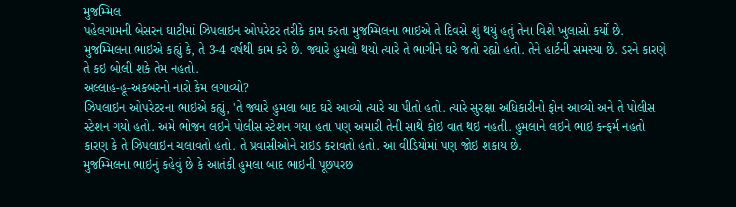મુજમ્મિલ
પહેલગામની બેસરન ઘાટીમાં ઝિપલાઇન ઓપરેટર તરીકે કામ કરતા મુજમ્મિલના ભાઇએ તે દિવસે શું થયું હતું તેના વિશે ખુલાસો કર્યો છે. મુજમ્મિલના ભાઇએ કહ્યું કે, તે 3-4 વર્ષથી કામ કરે છે. જ્યારે હુમલો થયો ત્યારે તે ભાગીને ઘરે જતો રહ્યો હતો. તેને હાર્ટની સમસ્યા છે. ડરને કારણે તે કઇ બોલી શકે તેમ નહતો.
અલ્લાહ-હૂ-અકબરનો નારો કેમ લગાવ્યો?
ઝિપલાઇન ઓપરેટરના ભાઇએ કહ્યું, 'તે જ્યારે હુમલા બાદ ઘરે આવ્યો ત્યારે ચા પીતો હતો. ત્યારે સુરક્ષા અધિકારીનો ફોન આવ્યો અને તે પોલીસ સ્ટેશન ગયો હતો. અમે ભોજન લઇને પોલીસ સ્ટેશન ગયા હતા પણ અમારી તેની સાથે કોઇ વાત થઇ નહતી. હુમલાને લઇને ભાઇ કન્ફર્મ નહતો કારણ કે તે ઝિપલાઇન ચલાવતો હતો. તે પ્રવાસીઓને રાઇડ કરાવતો હતો. આ વીડિયોમાં પણ જોઇ શકાય છે.
મુજમ્મિલના ભાઇનું કહેવું છે કે આતંકી હુમલા બાદ ભાઇની પૂછપરછ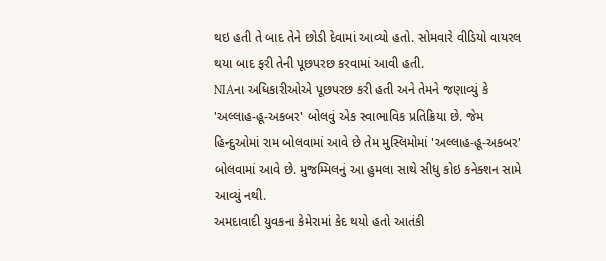થઇ હતી તે બાદ તેને છોડી દેવામાં આવ્યો હતો. સોમવારે વીડિયો વાયરલ થયા બાદ ફરી તેની પૂછપરછ કરવામાં આવી હતી.
NIAના અધિકારીઓએ પૂછપરછ કરી હતી અને તેમને જણાવ્યું કે 'અલ્લાહ-હૂ-અકબર' બોલવું એક સ્વાભાવિક પ્રતિક્રિયા છે. જેમ હિન્દુઓમાં રામ બોલવામાં આવે છે તેમ મુસ્લિમોમાં 'અલ્લાહ-હૂ-અકબર' બોલવામાં આવે છે. મુજમ્મિલનું આ હુમલા સાથે સીધુ કોઇ કનેક્શન સામે આવ્યું નથી.
અમદાવાદી યુવકના કેમેરામાં કેદ થયો હતો આતંકી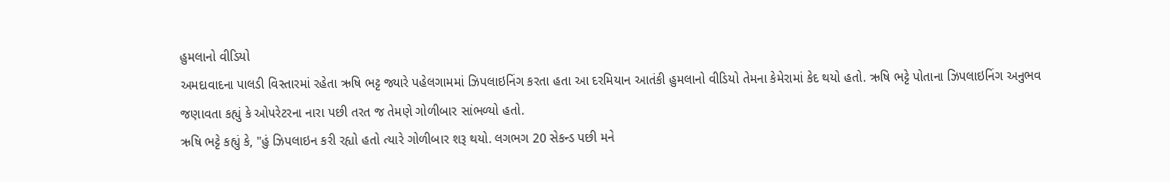હુમલાનો વીડિયો
અમદાવાદના પાલડી વિસ્તારમાં રહેતા ઋષિ ભટ્ટ જ્યારે પહેલગામમાં ઝિપલાઇનિંગ કરતા હતા આ દરમિયાન આતંકી હુમલાનો વીડિયો તેમના કેમેરામાં કેદ થયો હતો. ઋષિ ભટ્ટે પોતાના ઝિપલાઇનિંગ અનુભવ જણાવતા કહ્યું કે ઓપરેટરના નારા પછી તરત જ તેમણે ગોળીબાર સાંભળ્યો હતો.
ઋષિ ભટ્ટે કહ્યું કે, "હું ઝિપલાઇન કરી રહ્યો હતો ત્યારે ગોળીબાર શરૂ થયો. લગભગ 20 સેકન્ડ પછી મને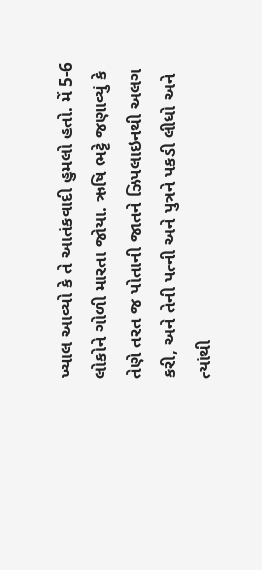ખ્યાલ આવ્યો કે તે આતંકવાદી હુમલો હતો. મેં 5-6 લોકોને ગોળી મારતા જોયા. ઋષિ ભટ્ટે જણાવ્યું કે તેણે તરત જ પોતાની જાતને ઝિપલાઇનથી અલગ કરી, અને તેની પત્ની અને પુત્રને પકડી લીધો અને ત્યાંથી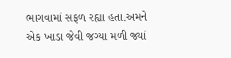ભાગવામાં સફળ રહ્યા હતા.અમને એક ખાડા જેવી જગ્યા મળી જ્યાં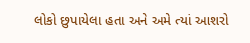લોકો છુપાયેલા હતા અને અમે ત્યાં આશરો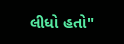લીધો હતો"